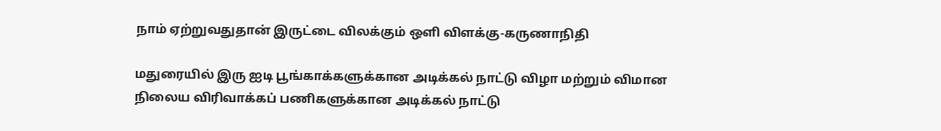நாம் ஏற்றுவதுதான் இருட்டை விலக்கும் ஒளி விளக்கு-கருணாநிதி

மதுரையில் இரு ஐடி பூங்காக்களுக்கான அடிக்கல் நாட்டு விழா மற்றும் விமான நிலைய விரிவாக்கப் பணிகளுக்கான அடிக்கல் நாட்டு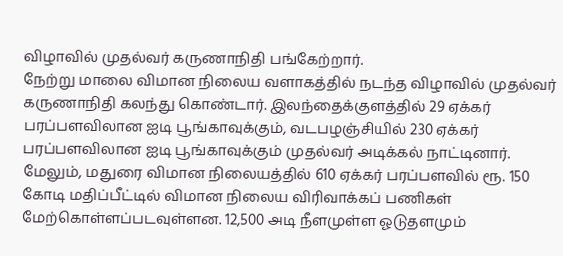விழாவில் முதல்வர் கருணாநிதி பங்கேற்றார்.
நேற்று மாலை விமான நிலைய வளாகத்தில் நடந்த விழாவில் முதல்வர் கருணாநிதி கலந்து கொண்டார். இலந்தைக்குளத்தில் 29 ஏக்கர் பரப்பளவிலான ஐடி பூங்காவுக்கும், வடபழஞ்சியில் 230 ஏக்கர் பரப்பளவிலான ஐடி பூங்காவுக்கும் முதல்வர் அடிக்கல் நாட்டினார்.
மேலும், மதுரை விமான நிலையத்தில் 610 ஏக்கர் பரப்பளவில் ரூ. 150 கோடி மதிப்பீட்டில் விமான நிலைய விரிவாக்கப் பணிகள் மேற்கொள்ளப்படவுள்ளன. 12,500 அடி நீளமுள்ள ஓடுதளமும்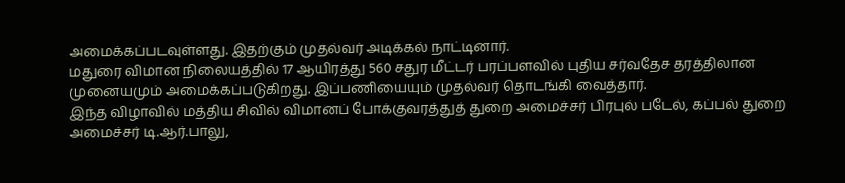அமைக்கப்படவுள்ளது. இதற்கும் முதல்வர் அடிக்கல் நாட்டினார்.
மதுரை விமான நிலையத்தில் 17 ஆயிரத்து 560 சதுர மீட்டர் பரப்பளவில் புதிய சர்வதேச தரத்திலான முனையமும் அமைக்கப்படுகிறது. இப்பணியையும் முதல்வர் தொடங்கி வைத்தார்.
இந்த விழாவில் மத்திய சிவில் விமானப் போக்குவரத்துத் துறை அமைச்சர் பிரபுல் படேல், கப்பல் துறை அமைச்சர் டி.ஆர்.பாலு,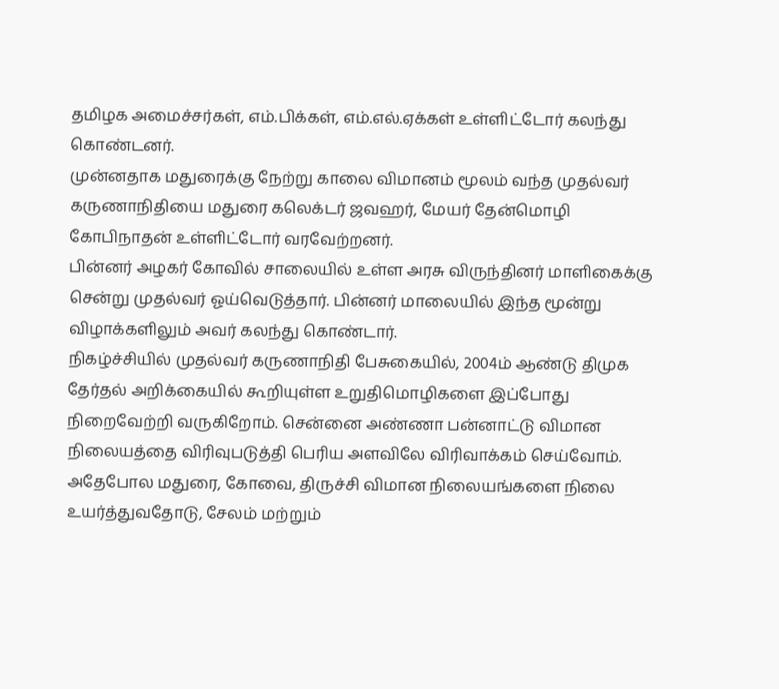தமிழக அமைச்சர்கள், எம்.பிக்கள், எம்.எல்.ஏக்கள் உள்ளிட்டோர் கலந்து கொண்டனர்.
முன்னதாக மதுரைக்கு நேற்று காலை விமானம் மூலம் வந்த முதல்வர் கருணாநிதியை மதுரை கலெக்டர் ஜவஹர், மேயர் தேன்மொழி கோபிநாதன் உள்ளிட்டோர் வரவேற்றனர்.
பின்னர் அழகர் கோவில் சாலையில் உள்ள அரசு விருந்தினர் மாளிகைக்கு சென்று முதல்வர் ஓய்வெடுத்தார். பின்னர் மாலையில் இந்த மூன்று விழாக்களிலும் அவர் கலந்து கொண்டார்.
நிகழ்ச்சியில் முதல்வர் கருணாநிதி பேசுகையில், 2004ம் ஆண்டு திமுக தேர்தல் அறிக்கையில் கூறியுள்ள உறுதிமொழிகளை இப்போது நிறைவேற்றி வருகிறோம். சென்னை அண்ணா பன்னாட்டு விமான நிலையத்தை விரிவுபடுத்தி பெரிய அளவிலே விரிவாக்கம் செய்வோம். அதேபோல மதுரை, கோவை, திருச்சி விமான நிலையங்களை நிலை உயர்த்துவதோடு, சேலம் மற்றும்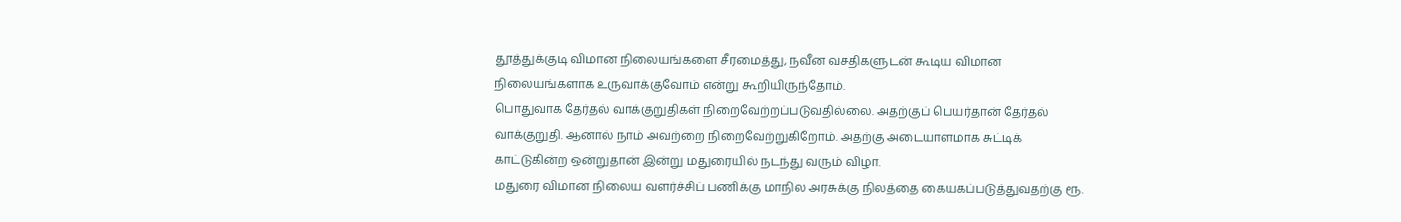தூத்துக்குடி விமான நிலையங்களை சீரமைத்து, நவீன வசதிகளுடன் கூடிய விமான நிலையங்களாக உருவாக்குவோம் என்று கூறியிருந்தோம்.
பொதுவாக தேர்தல் வாக்குறுதிகள் நிறைவேற்றப்படுவதில்லை. அதற்குப் பெயர்தான் தேர்தல் வாக்குறுதி. ஆனால் நாம் அவற்றை நிறைவேற்றுகிறோம். அதற்கு அடையாளமாக சுட்டிக் காட்டுகின்ற ஒன்றுதான் இன்று மதுரையில் நடந்து வரும் விழா.
மதுரை விமான நிலைய வளர்ச்சிப் பணிக்கு மாநில அரசுக்கு நிலத்தை கையகப்படுத்துவதற்கு ரூ.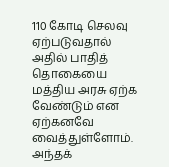110 கோடி செலவு ஏற்படுவதால் அதில் பாதித் தொகையை மத்திய அரசு ஏற்க வேண்டும் என ஏற்கனவே வைத்துள்ளோம். அந்தக்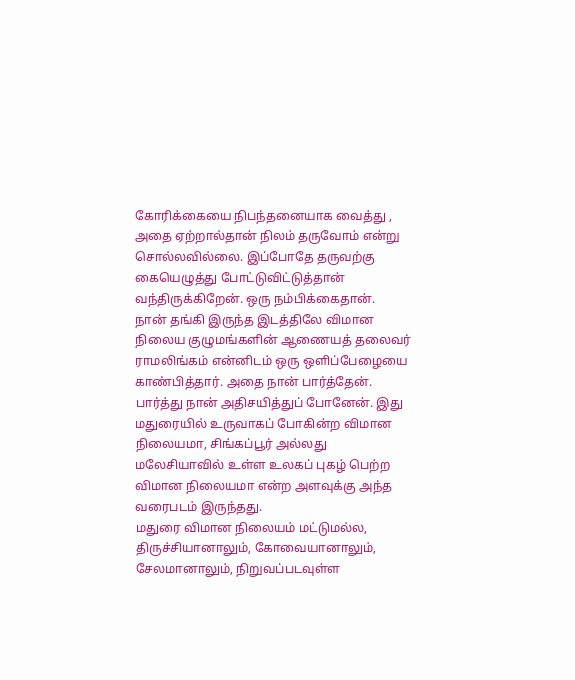கோரிக்கையை நிபந்தனையாக வைத்து , அதை ஏற்றால்தான் நிலம் தருவோம் என்று சொல்லவில்லை. இப்போதே தருவற்கு கையெழுத்து போட்டுவிட்டுத்தான் வந்திருக்கிறேன். ஒரு நம்பிக்கைதான்.
நான் தங்கி இருந்த இடத்திலே விமான நிலைய குழுமங்களின் ஆணையத் தலைவர் ராமலிங்கம் என்னிடம் ஒரு ஒளிப்பேழையை காண்பித்தார். அதை நான் பார்த்தேன். பார்த்து நான் அதிசயித்துப் போனேன். இது மதுரையில் உருவாகப் போகின்ற விமான நிலையமா, சிங்கப்பூர் அல்லது மலேசியாவில் உள்ள உலகப் புகழ் பெற்ற விமான நிலையமா என்ற அளவுக்கு அந்த வரைபடம் இருந்தது.
மதுரை விமான நிலையம் மட்டுமல்ல, திருச்சியானாலும், கோவையானாலும், சேலமானாலும், நிறுவப்படவுள்ள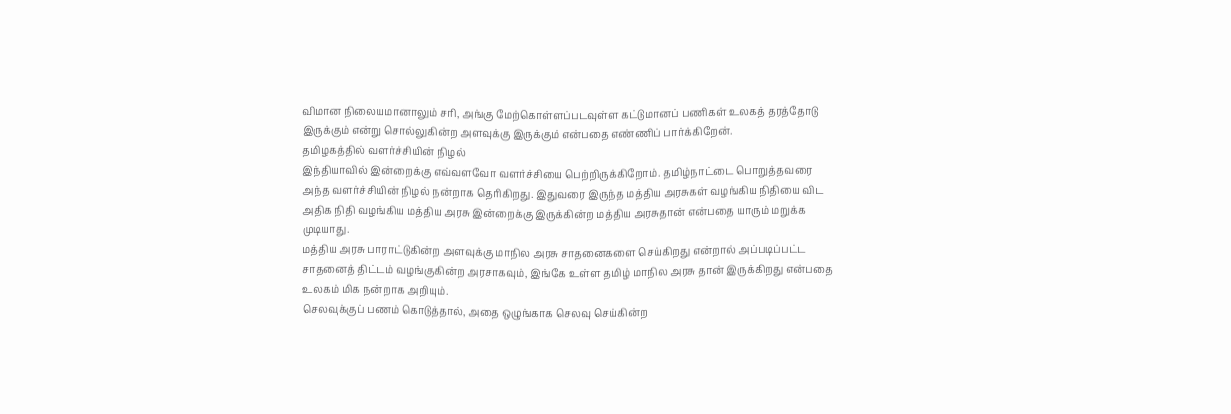விமான நிலையமானாலும் சரி, அங்கு மேற்கொள்ளப்படவுள்ள கட்டுமானப் பணிகள் உலகத் தரத்தோடு இருக்கும் என்று சொல்லுகின்ற அளவுக்கு இருக்கும் என்பதை எண்ணிப் பார்க்கிறேன்.
தமிழகத்தில் வளர்ச்சியின் நிழல்
இந்தியாவில் இன்றைக்கு எவ்வளவோ வளர்ச்சியை பெற்றிருக்கிறோம். தமிழ்நாட்டை பொறுத்தவரை அந்த வளர்ச்சியின் நிழல் நன்றாக தெரிகிறது. இதுவரை இருந்த மத்திய அரசுகள் வழங்கிய நிதியை விட அதிக நிதி வழங்கிய மத்திய அரசு இன்றைக்கு இருக்கின்ற மத்திய அரசுதான் என்பதை யாரும் மறுக்க முடியாது.
மத்திய அரசு பாராட்டுகின்ற அளவுக்கு மாநில அரசு சாதனைகளை செய்கிறது என்றால் அப்படிப்பட்ட சாதனைத் திட்டம் வழங்குகின்ற அரசாகவும், இங்கே உள்ள தமிழ் மாநில அரசு தான் இருக்கிறது என்பதை உலகம் மிக நன்றாக அறியும்.
செலவுக்குப் பணம் கொடுத்தால், அதை ஒழுங்காக செலவு செய்கின்ற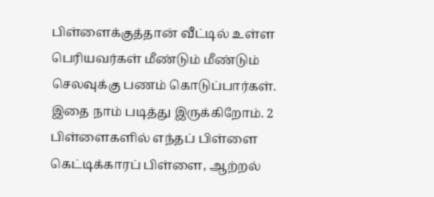பிள்ளைக்குத்தான் வீட்டில் உள்ள பெரியவர்கள் மீண்டும் மீண்டும் செலவுக்கு பணம் கொடுப்பார்கள். இதை நாம் படித்து இருக்கிறோம். 2 பிள்ளைகளில் எந்தப் பிள்ளை கெட்டிக்காரப் பிள்ளை, ஆற்றல்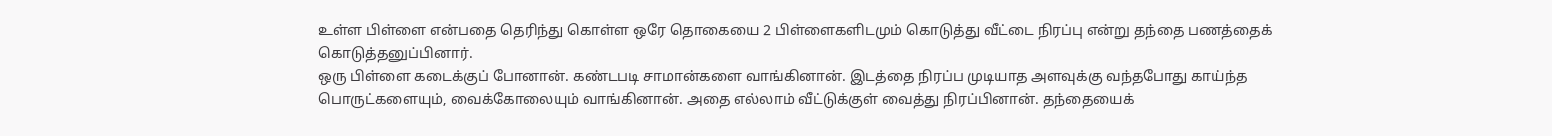உள்ள பிள்ளை என்பதை தெரிந்து கொள்ள ஒரே தொகையை 2 பிள்ளைகளிடமும் கொடுத்து வீட்டை நிரப்பு என்று தந்தை பணத்தைக் கொடுத்தனுப்பினார்.
ஒரு பிள்ளை கடைக்குப் போனான். கண்டபடி சாமான்களை வாங்கினான். இடத்தை நிரப்ப முடியாத அளவுக்கு வந்தபோது காய்ந்த பொருட்களையும், வைக்கோலையும் வாங்கினான். அதை எல்லாம் வீட்டுக்குள் வைத்து நிரப்பினான். தந்தையைக்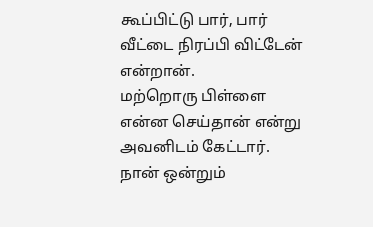கூப்பிட்டு பார், பார் வீட்டை நிரப்பி விட்டேன் என்றான்.
மற்றொரு பிள்ளை என்ன செய்தான் என்று அவனிடம் கேட்டார். நான் ஒன்றும்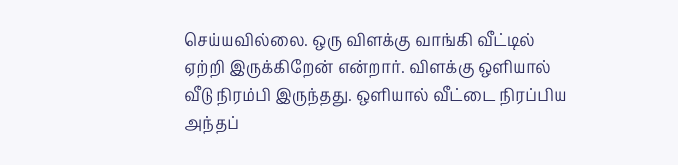செய்யவில்லை. ஒரு விளக்கு வாங்கி வீட்டில் ஏற்றி இருக்கிறேன் என்றார். விளக்கு ஒளியால் வீடு நிரம்பி இருந்தது. ஒளியால் வீட்டை நிரப்பிய அந்தப்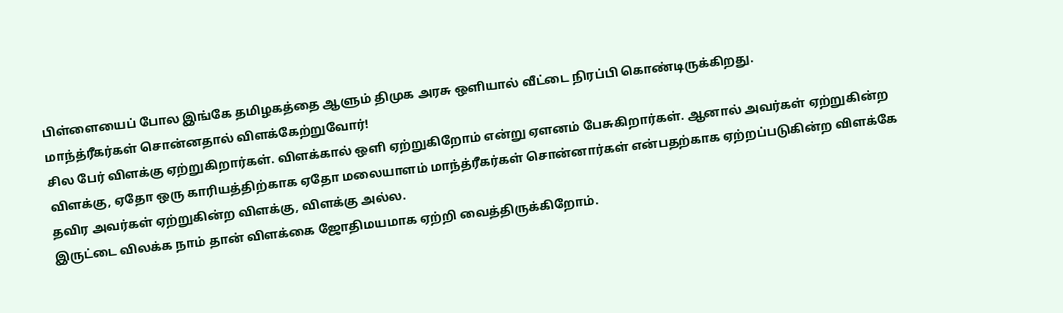பிள்ளையைப் போல இங்கே தமிழகத்தை ஆளும் திமுக அரசு ஒளியால் வீட்டை நிரப்பி கொண்டிருக்கிறது.
மாந்த்ரீகர்கள் சொன்னதால் விளக்கேற்றுவோர்!
சில பேர் விளக்கு ஏற்றுகிறார்கள். விளக்கால் ஒளி ஏற்றுகிறோம் என்று ஏளனம் பேசுகிறார்கள். ஆனால் அவர்கள் ஏற்றுகின்ற விளக்கு, ஏதோ ஒரு காரியத்திற்காக ஏதோ மலையாளம் மாந்த்ரீகர்கள் சொன்னார்கள் என்பதற்காக ஏற்றப்படுகின்ற விளக்கே தவிர அவர்கள் ஏற்றுகின்ற விளக்கு, விளக்கு அல்ல.
இருட்டை விலக்க நாம் தான் விளக்கை ஜோதிமயமாக ஏற்றி வைத்திருக்கிறோம்.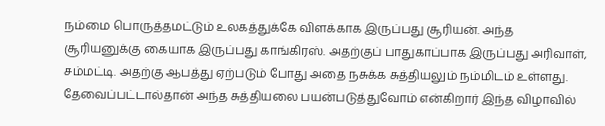நம்மை பொருத்தமட்டும் உலகத்துக்கே விளக்காக இருப்பது சூரியன். அந்த சூரியனுக்கு கையாக இருப்பது காங்கிரஸ். அதற்குப் பாதுகாப்பாக இருப்பது அரிவாள், சம்மட்டி. அதற்கு ஆபத்து ஏற்படும் போது அதை நசுக்க சுத்தியலும் நம்மிடம் உள்ளது. தேவைப்பட்டால்தான் அந்த சுத்தியலை பயன்படுத்துவோம் என்கிறார் இந்த விழாவில்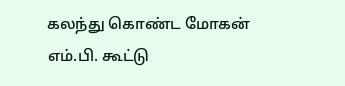கலந்து கொண்ட மோகன் எம்.பி. கூட்டு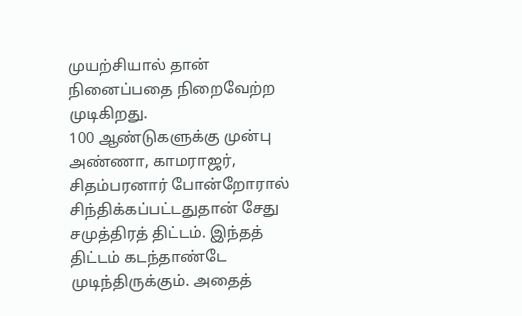முயற்சியால் தான் நினைப்பதை நிறைவேற்ற முடிகிறது.
100 ஆண்டுகளுக்கு முன்பு அண்ணா, காமராஜர், சிதம்பரனார் போன்றோரால் சிந்திக்கப்பட்டதுதான் சேது சமுத்திரத் திட்டம். இந்தத் திட்டம் கடந்தாண்டே முடிந்திருக்கும். அதைத்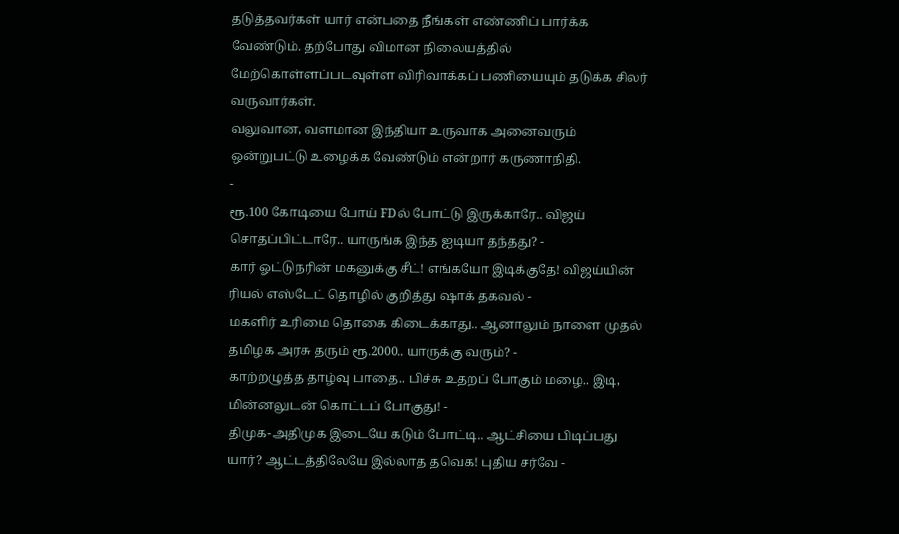தடுத்தவர்கள் யார் என்பதை நீங்கள் எண்ணிப் பார்க்க வேண்டும். தற்போது விமான நிலையத்தில் மேற்கொள்ளப்படவுள்ள விரிவாக்கப் பணியையும் தடுக்க சிலர் வருவார்கள்.
வலுவான, வளமான இந்தியா உருவாக அனைவரும் ஒன்றுபட்டு உழைக்க வேண்டும் என்றார் கருணாநிதி.
-
ரூ.100 கோடியை போய் FDல் போட்டு இருக்காரே.. விஜய் சொதப்பிட்டாரே.. யாருங்க இந்த ஐடியா தந்தது? -
கார் ஓட்டுநரின் மகனுக்கு சீட்! எங்கயோ இடிக்குதே! விஜய்யின் ரியல் எஸ்டேட் தொழில் குறித்து ஷாக் தகவல் -
மகளிர் உரிமை தொகை கிடைக்காது.. ஆனாலும் நாளை முதல் தமிழக அரசு தரும் ரூ.2000.. யாருக்கு வரும்? -
காற்றழுத்த தாழ்வு பாதை.. பிச்சு உதறப் போகும் மழை.. இடி, மின்னலுடன் கொட்டப் போகுது! -
திமுக-அதிமுக இடையே கடும் போட்டி.. ஆட்சியை பிடிப்பது யார்? ஆட்டத்திலேயே இல்லாத தவெக! புதிய சர்வே -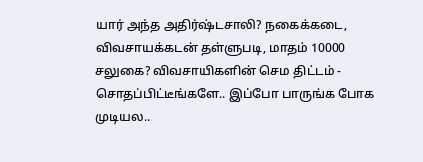யார் அந்த அதிர்ஷ்டசாலி? நகைக்கடை, விவசாயக்கடன் தள்ளுபடி, மாதம் 10000 சலுகை? விவசாயிகளின் செம திட்டம் -
சொதப்பிட்டீங்களே.. இப்போ பாருங்க போக முடியல..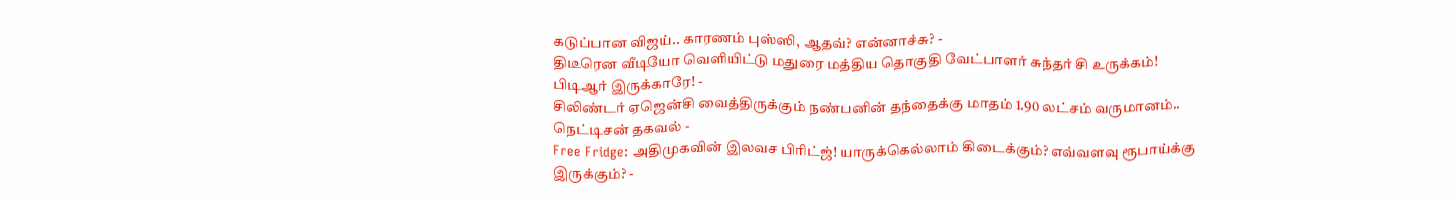கடுப்பான விஜய்.. காரணம் புஸ்ஸி, ஆதவ்? என்னாச்சு? -
திடீரென வீடியோ வெளியிட்டு மதுரை மத்திய தொகுதி வேட்பாளர் சுந்தர் சி உருக்கம்! பிடிஆர் இருக்காரே! -
சிலிண்டர் ஏஜென்சி வைத்திருக்கும் நண்பனின் தந்தைக்கு மாதம் 1.90 லட்சம் வருமானம்.. நெட்டிசன் தகவல் -
Free Fridge: அதிமுகவின் இலவச பிரிட்ஜ்! யாருக்கெல்லாம் கிடைக்கும்? எவ்வளவு ரூபாய்க்கு இருக்கும்? -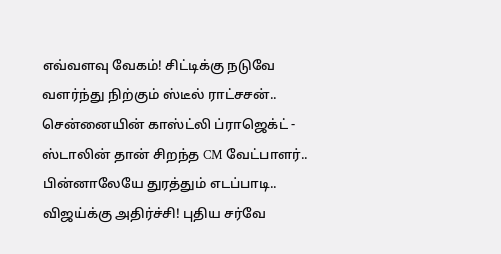எவ்வளவு வேகம்! சிட்டிக்கு நடுவே வளர்ந்து நிற்கும் ஸ்டீல் ராட்சசன்.. சென்னையின் காஸ்ட்லி ப்ராஜெக்ட் -
ஸ்டாலின் தான் சிறந்த CM வேட்பாளர்.. பின்னாலேயே துரத்தும் எடப்பாடி.. விஜய்க்கு அதிர்ச்சி! புதிய சர்வே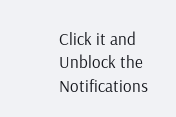Click it and Unblock the Notifications